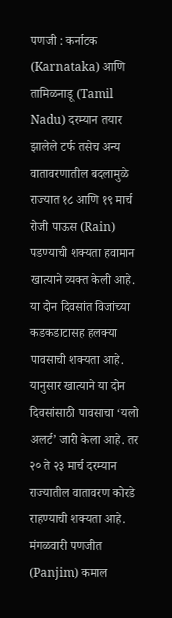पणजी : कर्नाटक (Karnataka) आणि तामिळनाडू (Tamil Nadu) दरम्यान तयार झालेले टर्फ तसेच अन्य वातावरणातील बदलामुळे राज्यात १८ आणि १९ मार्च रोजी पाऊस (Rain) पडण्याची शक्यता हवामान खात्याने व्यक्त केली आहे. या दोन दिवसांत विजांच्या कडकडाटासह हलक्या पावसाची शक्यता आहे. यानुसार खात्याने या दोन दिवसांसाठी पावसाचा ‘यलो अलर्ट’ जारी केला आहे. तर २० ते २३ मार्च दरम्यान राज्यातील वातावरण कोरडे राहण्याची शक्यता आहे.
मंगळवारी पणजीत (Panjim) कमाल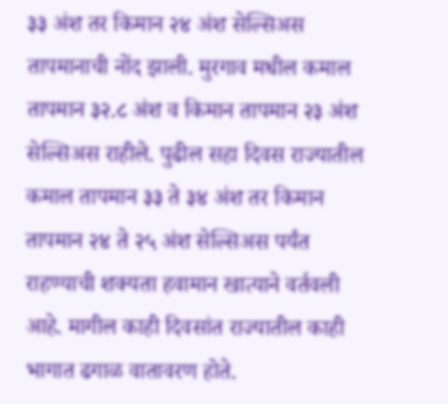३३ अंश तर किमान २४ अंश सेल्सिअस तापमानाची नोंद झाली. मुरगाव मधील कमाल तापमान ३२.८ अंश व किमान तापमान २३ अंश सेल्सिअस राहीले. पुढील सहा दिवस राज्यातील कमाल तापमान ३३ ते ३४ अंश तर किमान तापमान २४ ते २५ अंश सेल्सिअस पर्यंत राहण्याची शक्यता हवामान खात्याने वर्तवली आहे. मागील काही दिवसांत राज्यातील काही भागात ढगाळ वातावरण होते.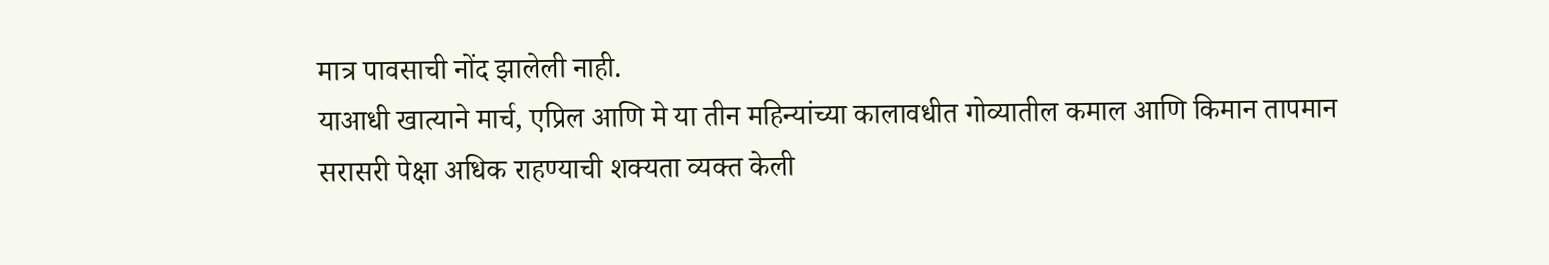मात्र पावसाची नोंद झालेली नाही.
याआधी खात्याने मार्च, एप्रिल आणि मे या तीन महिन्यांच्या कालावधीत गोव्यातील कमाल आणि किमान तापमान सरासरी पेक्षा अधिक राहण्याची शक्यता व्यक्त केली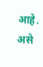आहे. असे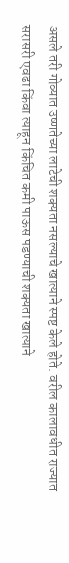असले तरी गोव्यात उष्णतेच्या लाटेची शक्यता नसल्याचे खात्याने स्पष्ट केले होते. वरील कालावधीत राज्यात सरासरी एवढा किंवा त्याहून किंचित कमी पाऊस पडण्याची शक्यता खात्याने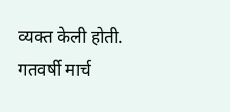व्यक्त केली होती. गतवर्षी मार्च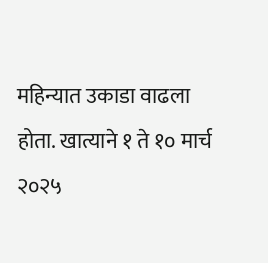महिन्यात उकाडा वाढला होता. खात्याने १ ते १० मार्च २०२५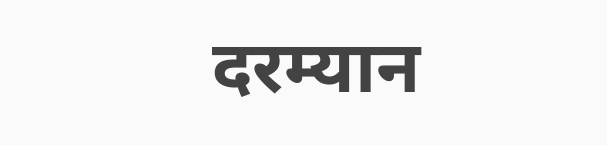दरम्यान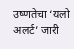उष्णतेचा ‘यलो अलर्ट’ जारी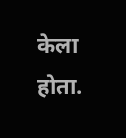केला होता.